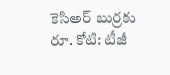కెసిఅర్ బుర్రకు రూ. కోటి: టీజీ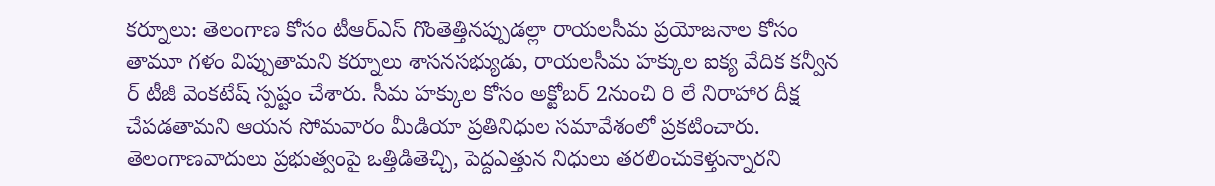కర్నూలు: తెలంగాణ కోసం టీఆర్ఎస్ గొంతెత్తినప్పుడల్లా రాయలసీమ ప్రయోజనాల కోసం తామూ గళం విప్పుతామని కర్నూలు శాసనసభ్యుడు, రాయలసీమ హక్కుల ఐక్య వేదిక కన్వీన ర్ టీజీ వెంకటేష్ స్పష్టం చేశారు. సీమ హక్కుల కోసం అక్టోబర్ 2నుంచి రి లే నిరాహార దీక్ష చేపడతామని ఆయన సోమవారం మీడియా ప్రతినిధుల సమావేశంలో ప్రకటించారు.
తెలంగాణవాదులు ప్రభుత్వంపై ఒత్తిడితెచ్చి, పెద్దఎత్తున నిధులు తరలించుకెళ్తున్నారని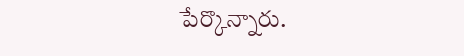పేర్కొన్నారు.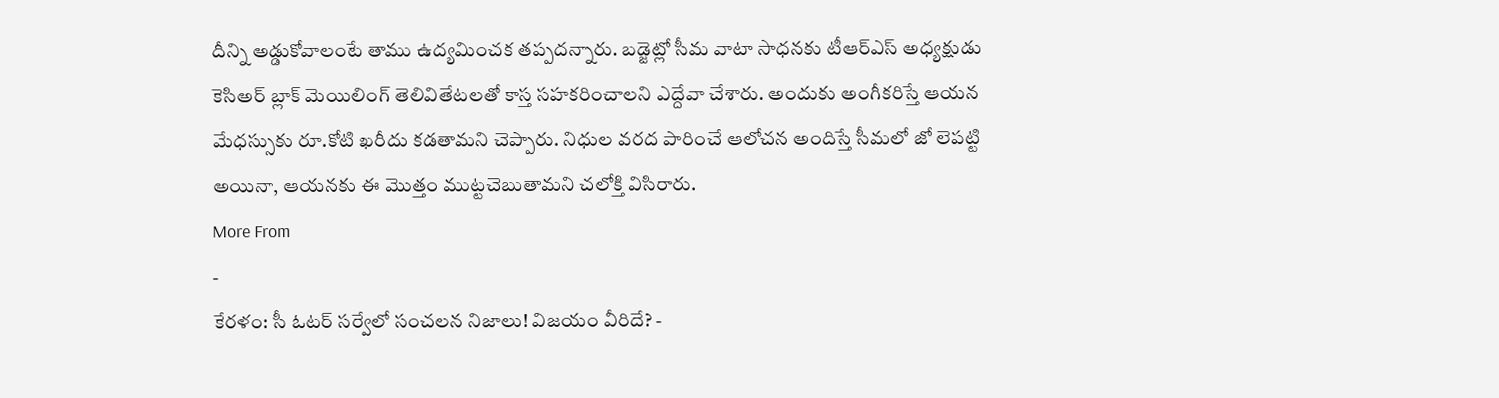దీన్ని అడ్డుకోవాలంటే తాము ఉద్యమించక తప్పదన్నారు. బడ్జెట్లో సీమ వాటా సాధనకు టీఆర్ఎస్ అధ్యక్షుడు కెసిఅర్ బ్లాక్ మెయిలింగ్ తెలివితేటలతో కాస్త సహకరించాలని ఎద్దేవా చేశారు. అందుకు అంగీకరిస్తే ఆయన మేధస్సుకు రూ.కోటి ఖరీదు కడతామని చెప్పారు. నిధుల వరద పారించే ఆలోచన అందిస్తే సీమలో జో లెపట్టి అయినా, ఆయనకు ఈ మొత్తం ముట్టచెబుతామని చలోక్తి విసిరారు.
More From
-
కేరళం: సీ ఓటర్ సర్వేలో సంచలన నిజాలు! విజయం వీరిదే? -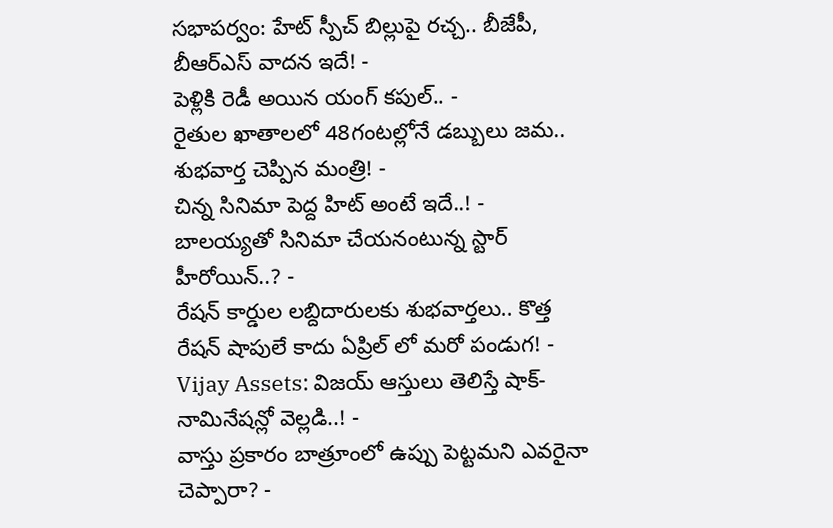సభాపర్వం: హేట్ స్పీచ్ బిల్లుపై రచ్చ.. బీజేపీ, బీఆర్ఎస్ వాదన ఇదే! -
పెళ్లికి రెడీ అయిన యంగ్ కపుల్.. -
రైతుల ఖాతాలలో 48గంటల్లోనే డబ్బులు జమ.. శుభవార్త చెప్పిన మంత్రి! -
చిన్న సినిమా పెద్ద హిట్ అంటే ఇదే..! -
బాలయ్యతో సినిమా చేయనంటున్న స్టార్ హీరోయిన్..? -
రేషన్ కార్డుల లబ్దిదారులకు శుభవార్తలు.. కొత్త రేషన్ షాపులే కాదు ఏప్రిల్ లో మరో పండుగ! -
Vijay Assets: విజయ్ ఆస్తులు తెలిస్తే షాక్- నామినేషన్లో వెల్లడి..! -
వాస్తు ప్రకారం బాత్రూంలో ఉప్పు పెట్టమని ఎవరైనా చెప్పారా? -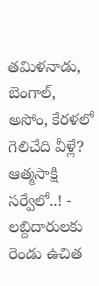తమిళనాడు, బెంగాల్, అసోం, కేరళలో గెలిచేది వీళ్లే? ఆత్మసాక్షి సర్వేలో..! -
లబ్దిదారులకు రెండు ఉచిత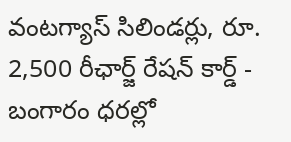వంటగ్యాస్ సిలిండర్లు, రూ. 2,500 రీఛార్జ్ రేషన్ కార్డ్ -
బంగారం ధరల్లో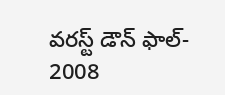వరస్ట్ డౌన్ ఫాల్- 2008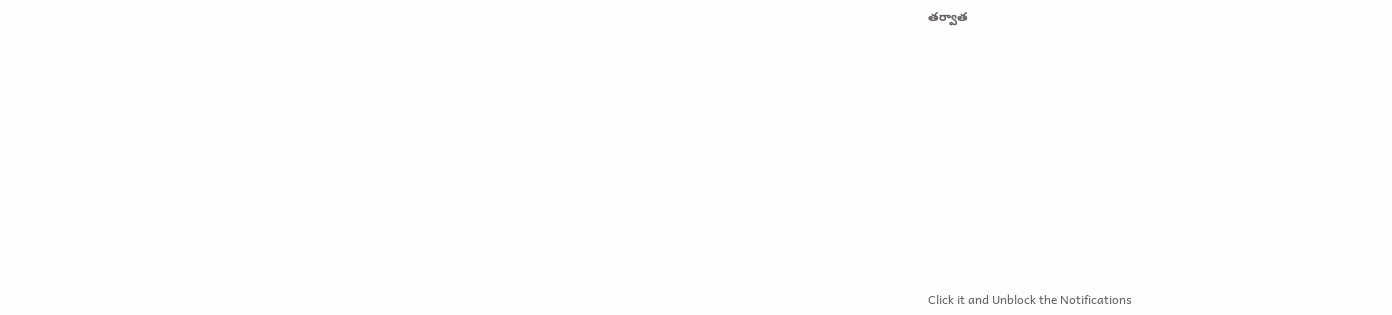తర్వాత












Click it and Unblock the Notifications